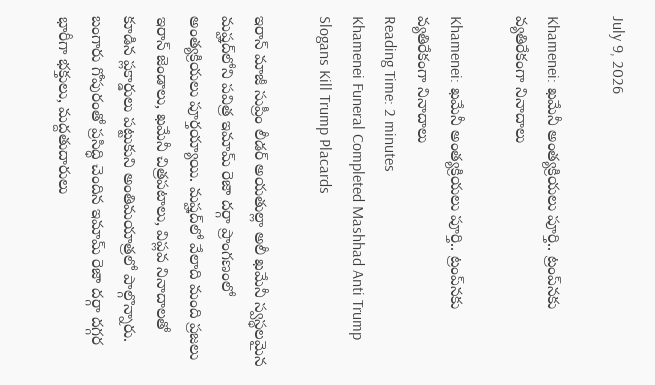July 9, 2026

Khamenei: ఖమేనీ అంత్యక్రియలు పూర్తి.. ట్రంప్‌నకు వ్యతిరేకంగా నినాదాలు

Khamenei: ఖమేనీ అంత్యక్రియలు పూర్తి.. ట్రంప్‌నకు వ్యతిరేకంగా నినాదాలు
Reading Time: 2 minutes
Khamenei Funeral Completed Mashhad Anti Trump Slogans Kill Trump Placards

ఇరాన్ మాజీ సుప్రీం లీడర్ అయతుల్లా అలీ ఖమేనీ స్వస్థలమైన మష్హద్‌లోని పవిత్ర ఇమామ్ రెజా దర్గా ప్రాంగణంలో అంత్యక్రియలు పూర్తయ్యాయి. మష్హద్‌లో వేలాది మంది ప్రజలు ఇరాన్ జెండాలు, ఖమేనీ చిత్రపటాలు, విప్లవ నినాదాలతో కూడిన ప్లకార్డులు పట్టుకుని అంతిమయాత్రలో పాల్గొన్నారు. బంగారు గోపురంతో ప్రసిద్ధి చెందిన ఇమామ్ రెజా దర్గా దగ్గర భారీగా భక్తులు, మద్దతుదారులు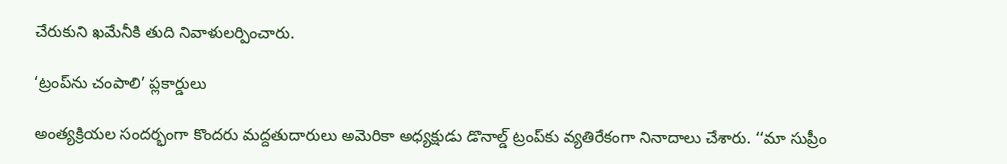చేరుకుని ఖమేనీకి తుది నివాళులర్పించారు.

‘ట్రంప్‌ను చంపాలి’ ప్లకార్డులు

అంత్యక్రియల సందర్భంగా కొందరు మద్దతుదారులు అమెరికా అధ్యక్షుడు డొనాల్డ్ ట్రంప్‌కు వ్యతిరేకంగా నినాదాలు చేశారు. ‘‘మా సుప్రీం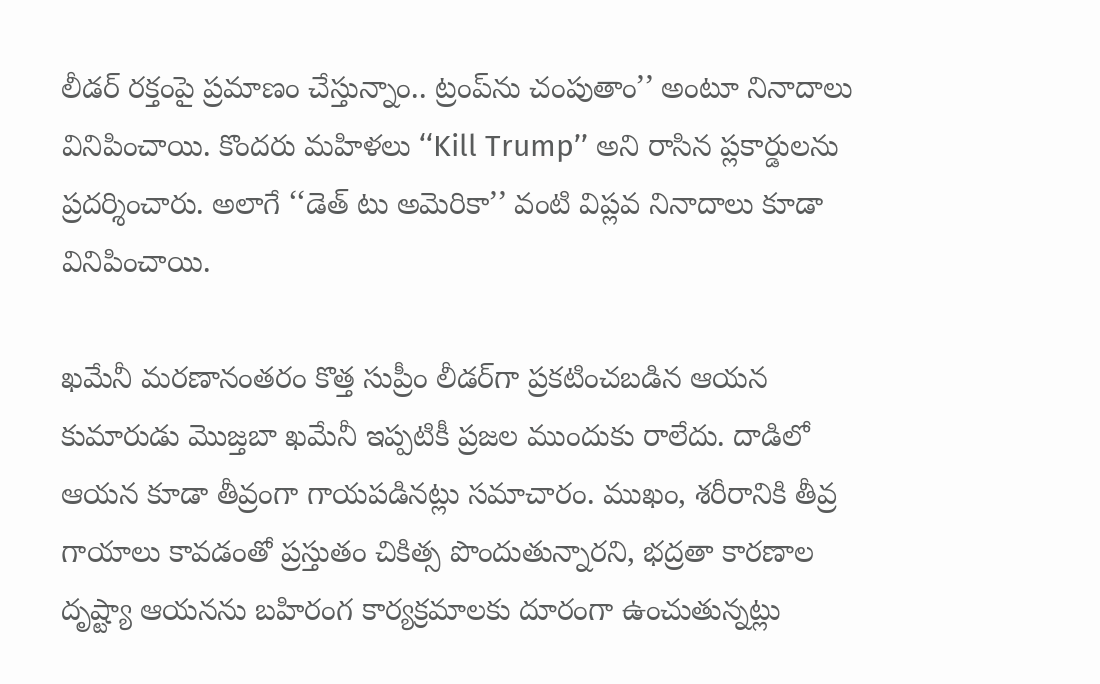లీడర్ రక్తంపై ప్రమాణం చేస్తున్నాం.. ట్రంప్‌ను చంపుతాం’’ అంటూ నినాదాలు వినిపించాయి. కొందరు మహిళలు ‘‘Kill Trump’’ అని రాసిన ప్లకార్డులను ప్రదర్శించారు. అలాగే ‘‘డెత్ టు అమెరికా’’ వంటి విప్లవ నినాదాలు కూడా వినిపించాయి.

ఖమేనీ మరణానంతరం కొత్త సుప్రీం లీడర్‌గా ప్రకటించబడిన ఆయన కుమారుడు మొజ్తబా ఖమేనీ ఇప్పటికీ ప్రజల ముందుకు రాలేదు. దాడిలో ఆయన కూడా తీవ్రంగా గాయపడినట్లు సమాచారం. ముఖం, శరీరానికి తీవ్ర గాయాలు కావడంతో ప్రస్తుతం చికిత్స పొందుతున్నారని, భద్రతా కారణాల దృష్ట్యా ఆయనను బహిరంగ కార్యక్రమాలకు దూరంగా ఉంచుతున్నట్లు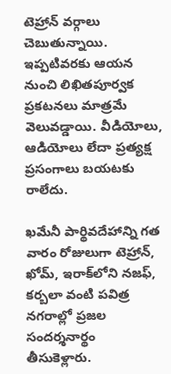టెహ్రాన్ వర్గాలు చెబుతున్నాయి. ఇప్పటివరకు ఆయన నుంచి లిఖితపూర్వక ప్రకటనలు మాత్రమే వెలువడ్డాయి. వీడియోలు, ఆడియోలు లేదా ప్రత్యక్ష ప్రసంగాలు బయటకు రాలేదు.

ఖమేనీ పార్థివదేహాన్ని గత వారం రోజులుగా టెహ్రాన్, ఖోమ్, ఇరాక్‌లోని నజఫ్, కర్బలా వంటి పవిత్ర నగరాల్లో ప్రజల సందర్శనార్థం తీసుకెళ్లారు.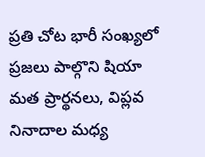ప్రతి చోట భారీ సంఖ్యలో ప్రజలు పాల్గొని షియా మత ప్రార్థనలు, విప్లవ నినాదాల మధ్య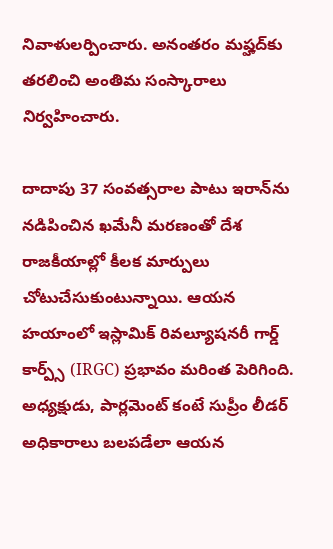నివాళులర్పించారు. అనంతరం మష్హద్‌కు తరలించి అంతిమ సంస్కారాలు నిర్వహించారు.

దాదాపు 37 సంవత్సరాల పాటు ఇరాన్‌ను నడిపించిన ఖమేనీ మరణంతో దేశ రాజకీయాల్లో కీలక మార్పులు చోటుచేసుకుంటున్నాయి. ఆయన హయాంలో ఇస్లామిక్ రివల్యూషనరీ గార్డ్ కార్ప్స్ (IRGC) ప్రభావం మరింత పెరిగింది. అధ్యక్షుడు, పార్లమెంట్ కంటే సుప్రీం లీడర్ అధికారాలు బలపడేలా ఆయన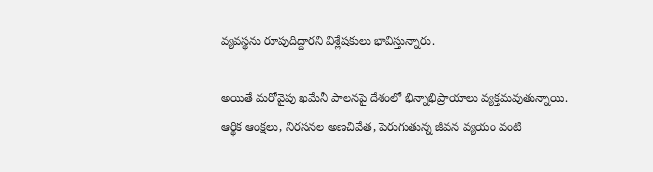వ్యవస్థను రూపుదిద్దారని విశ్లేషకులు భావిస్తున్నారు.

అయితే మరోవైపు ఖమేనీ పాలనపై దేశంలో భిన్నాభిప్రాయాలు వ్యక్తమవుతున్నాయి. ఆర్థిక ఆంక్షలు, నిరసనల అణచివేత, పెరుగుతున్న జీవన వ్యయం వంటి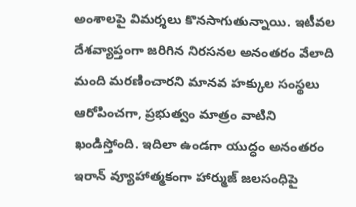అంశాలపై విమర్శలు కొనసాగుతున్నాయి. ఇటీవల దేశవ్యాప్తంగా జరిగిన నిరసనల అనంతరం వేలాది మంది మరణించారని మానవ హక్కుల సంస్థలు ఆరోపించగా, ప్రభుత్వం మాత్రం వాటిని ఖండిస్తోంది. ఇదిలా ఉండగా యుద్ధం అనంతరం ఇరాన్ వ్యూహాత్మకంగా హార్ముజ్ జలసంధిపై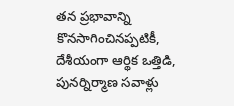తన ప్రభావాన్ని కొనసాగించినప్పటికీ, దేశీయంగా ఆర్థిక ఒత్తిడి, పునర్నిర్మాణ సవాళ్లు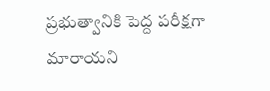ప్రభుత్వానికి పెద్ద పరీక్షగా మారాయని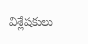విశ్లేషకులు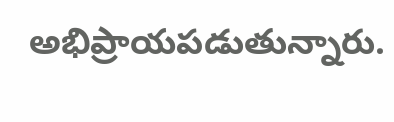అభిప్రాయపడుతున్నారు.